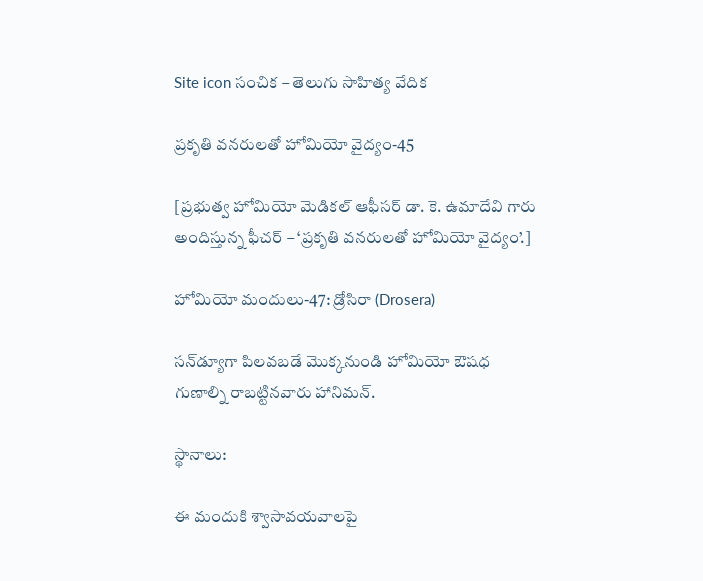Site icon సంచిక – తెలుగు సాహిత్య వేదిక

ప్రకృతి వనరులతో హోమియో వైద్యం-45

[ప్రభుత్వ హోమియో మెడికల్ ఆఫీసర్ డా. కె. ఉమాదేవి గారు అందిస్తున్న ఫీచర్ – ‘ప్రకృతి వనరులతో హోమియో వైద్యం’.]

హోమియో మందులు-47: డ్రోసిరా (Drosera)

సన్‌డ్యూగా పిలవబడే మొక్కనుండి హోమియో ఔషధ గుణాల్ని రాబట్టినవారు హానిమన్.

స్థానాలు:

ఈ మందుకి శ్వాసావయవాలపై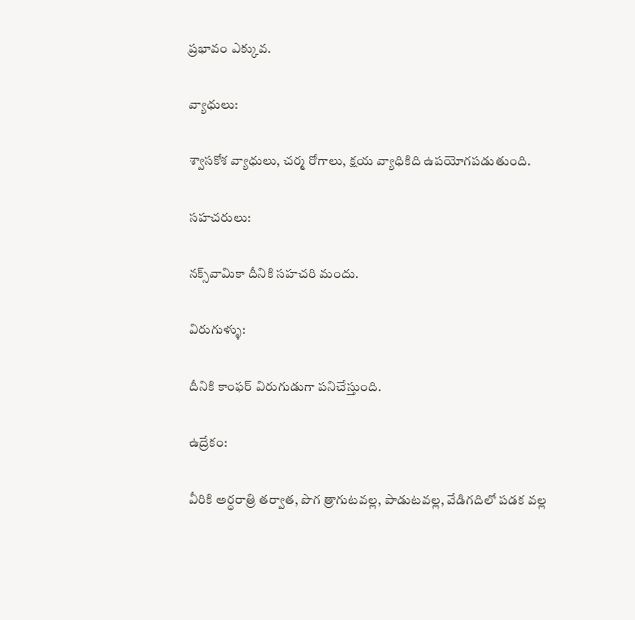ప్రభావం ఎక్కువ.

వ్యాధులు:

శ్వాసకోశ వ్యాధులు, చర్మ రోగాలు, క్షయ వ్యాధికిది ఉపయోగపడుతుంది.

సహచరులు:

నక్స్‌వామికా దీనికి సహచరి మందు.

విరుగుళ్ళు:

దీనికి కాంఫర్ విరుగుడుగా పనిచేస్తుంది.

ఉద్రేకం:

వీరికి అర్ధరాత్రి తర్వాత, పొగ త్రాగుటవల్ల, పాడుటవల్ల, వేడిగదిలో పడక వల్ల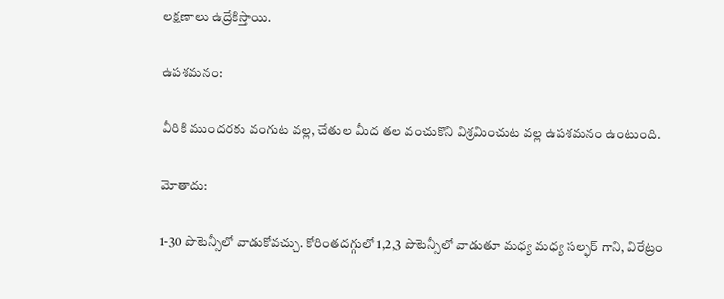లక్షణాలు ఉద్రేకిస్తాయి.

ఉపశమనం:

వీరికి ముందరకు వంగుట వల్ల, చేతుల మీద తల వంచుకొని విశ్రమించుట వల్ల ఉపశమనం ఉంటుంది.

మోతాదు:

1-30 పొటెన్సీలో వాడుకోవచ్చు. కోరింతదగ్గులో 1,2,3 పొటెన్సీలో వాడుతూ మధ్య మధ్య సల్ఫర్ గాని, విరేట్రం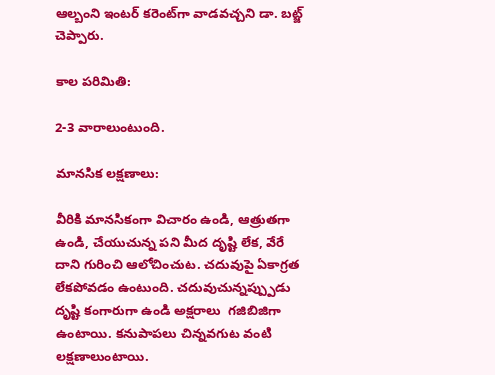ఆల్బంని ఇంటర్ కరెంట్‌గా వాడవచ్చని డా. బట్జ్ చెప్పారు.

కాల పరిమితి:

2-3 వారాలుంటుంది.

మానసిక లక్షణాలు:

వీరికి మానసికంగా విచారం ఉండి, ఆత్రుతగా ఉండి, చేయుచున్న పని మీద దృష్టి లేక, వేరే దాని గురించి ఆలోచించుట. చదువుపై ఏకాగ్రత లేకపోవడం ఉంటుంది. చదువుచున్నప్ప్పుడు దృష్టి కంగారుగా ఉండి అక్షరాలు  గజిబిజిగా ఉంటాయి. కనుపాపలు చిన్నవగుట వంటి లక్షణాలుంటాయి.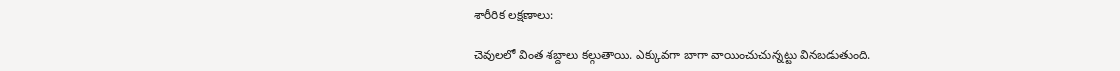శారీరిక లక్షణాలు:

చెవులలో వింత శబ్దాలు కల్గుతాయి. ఎక్కువగా బాగా వాయించుచున్నట్టు వినబడుతుంది.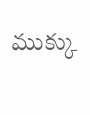ముక్కు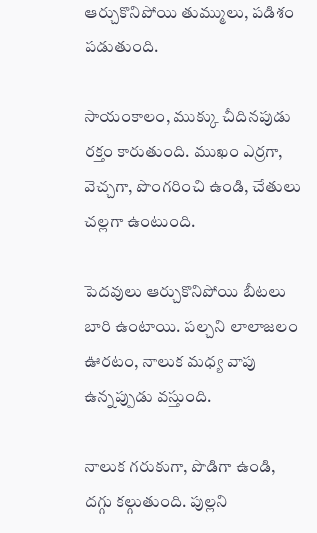ఆర్చుకొనిపోయి తుమ్ములు, పడిశం పడుతుంది.

సాయంకాలం, ముక్కు చీదినపుడు రక్తం కారుతుంది. ముఖం ఎర్రగా, వెచ్చగా, పొంగరించి ఉండి, చేతులు చల్లగా ఉంటుంది.

పెదవులు ఆర్చుకొనిపోయి బీటలు బారి ఉంటాయి. పల్చని లాలాజలం ఊరటం, నాలుక మధ్య వాపు ఉన్నప్పుడు వస్తుంది.

నాలుక గరుకుగా, పొడిగా ఉండి, దగ్గు కల్గుతుంది. పుల్లని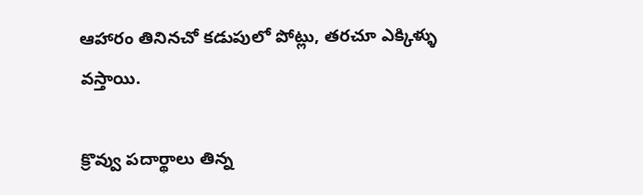ఆహారం తినినచో కడుపులో పోట్లు, తరచూ ఎక్కిళ్ళు వస్తాయి.

క్రొవ్వు పదార్థాలు తిన్న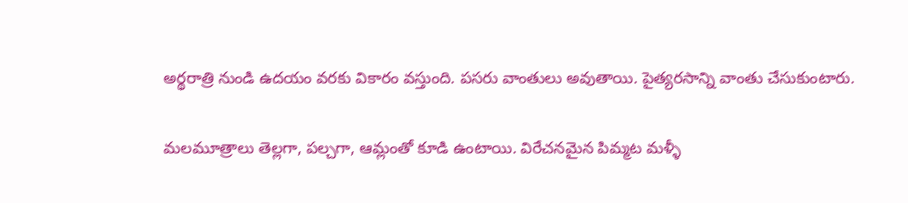అర్థరాత్రి నుండి ఉదయం వరకు వికారం వస్తుంది. పసరు వాంతులు అవుతాయి. పైత్యరసాన్ని వాంతు చేసుకుంటారు.

మలమూత్రాలు తెల్లగా, పల్చగా, ఆమ్లంతో కూడి ఉంటాయి. విరేచనమైన పిమ్మట మళ్ళీ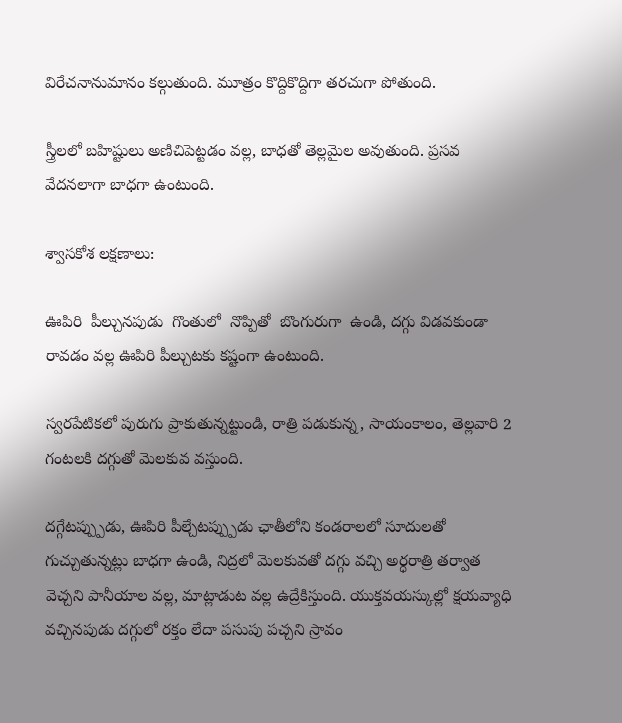విరేచనానుమానం కల్గుతుంది. మూత్రం కొద్దికొద్దిగా తరచుగా పోతుంది.

స్త్రీలలో బహిష్టులు అణిచిపెట్టడం వల్ల, బాధతో తెల్లమైల అవుతుంది. ప్రసవ వేదనలాగా బాధగా ఉంటుంది.

శ్వాసకోశ లక్షణాలు:

ఊపిరి  పీల్చునపుడు  గొంతులో  నొప్పితో  బొంగురుగా  ఉండి, దగ్గు విడవకుండా రావడం వల్ల ఊపిరి పీల్చుటకు కష్టంగా ఉంటుంది.

స్వరపేటికలో పురుగు ప్రాకుతున్నట్టుండి, రాత్రి పడుకున్న, సాయంకాలం, తెల్లవారి 2 గంటలకి దగ్గుతో మెలకువ వస్తుంది.

దగ్గేటప్ప్పుడు, ఊపిరి పీల్చేటప్ప్పుడు ఛాతీలోని కండరాలలో సూదులతో గుచ్చుతున్నట్లు బాధగా ఉండి, నిద్రలో మెలకువతో దగ్గు వచ్చి అర్ధరాత్రి తర్వాత వెచ్చని పానీయాల వల్ల, మాట్లాడుట వల్ల ఉద్రేకిస్తుంది. యుక్తవయస్కుల్లో క్షయవ్యాధి వచ్చినపుడు దగ్గులో రక్తం లేదా పసుపు పచ్చని స్రావం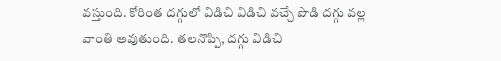వస్తుంది. కోరింత దగ్గులో విడిచి విడిచి వచ్చే పొడి దగ్గు వల్ల వాంతి అవుతుంది. తలనొప్పి, దగ్గు విడిచి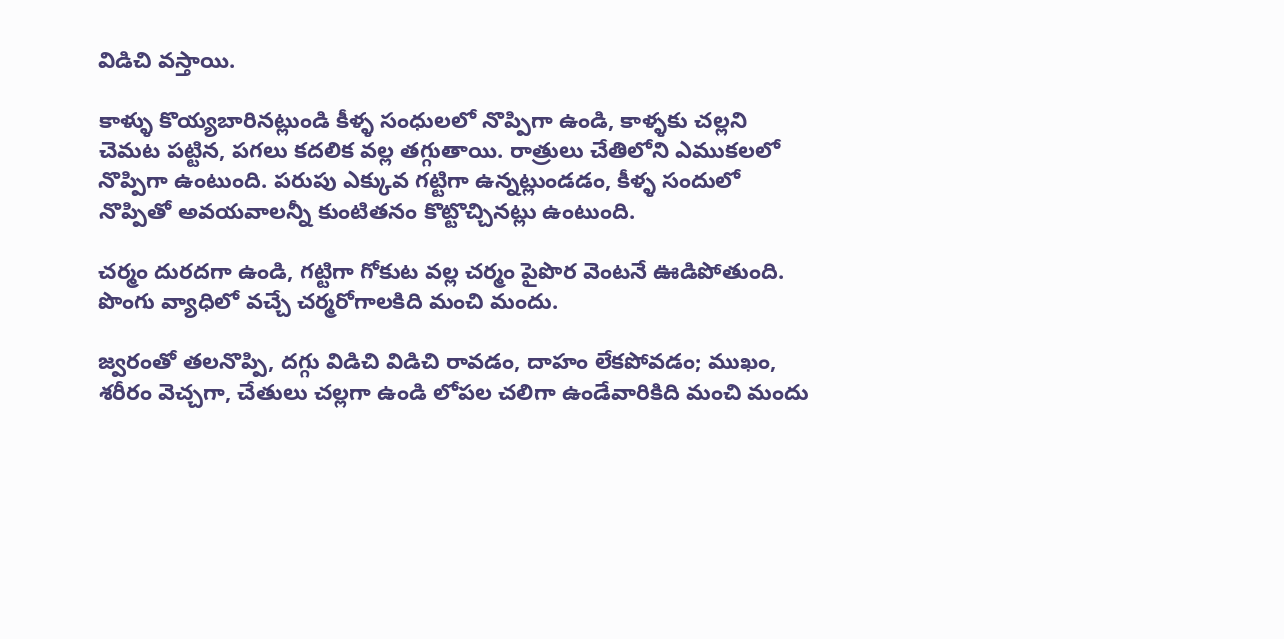విడిచి వస్తాయి.

కాళ్ళు కొయ్యబారినట్లుండి కీళ్ళ సంధులలో నొప్పిగా ఉండి, కాళ్ళకు చల్లని చెమట పట్టిన, పగలు కదలిక వల్ల తగ్గుతాయి. రాత్రులు చేతిలోని ఎముకలలో నొప్పిగా ఉంటుంది. పరుపు ఎక్కువ గట్టిగా ఉన్నట్లుండడం, కీళ్ళ సందులో నొప్పితో అవయవాలన్నీ కుంటితనం కొట్టొచ్చినట్లు ఉంటుంది.

చర్మం దురదగా ఉండి, గట్టిగా గోకుట వల్ల చర్మం పైపొర వెంటనే ఊడిపోతుంది. పొంగు వ్యాధిలో వచ్చే చర్మరోగాలకిది మంచి మందు.

జ్వరంతో తలనొప్పి, దగ్గు విడిచి విడిచి రావడం, దాహం లేకపోవడం; ముఖం, శరీరం వెచ్చగా, చేతులు చల్లగా ఉండి లోపల చలిగా ఉండేవారికిది మంచి మందు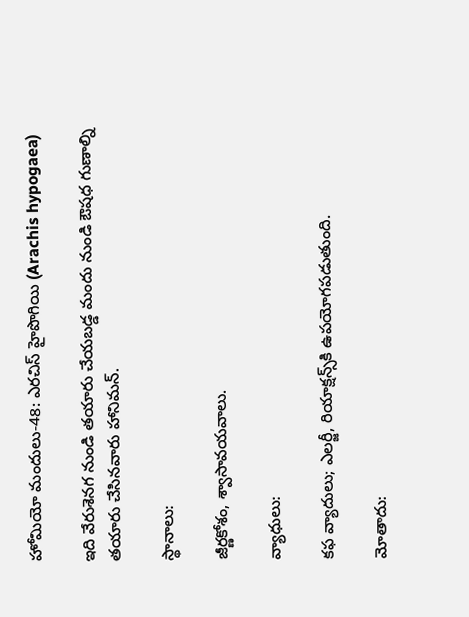హోమియో మందులు-48: ఎరచిస్ హైపొగియి (Arachis hypogaea)

ఇది వేరుశెనగ నుండి తయారు చేయబడ్డ మందు నుండి ఔషధ గుణాల్ని తయారు చేసినవారు హానిమన్.

స్థానాలు:

జీర్ణకోశం, శ్వాసావయవాలు.

వ్యాధులు:

కఫ వ్యాదులు; ఎలర్జీ, రియాక్షన్స్‌కి ఉపయోగపడుతుంది.

మోతాదు: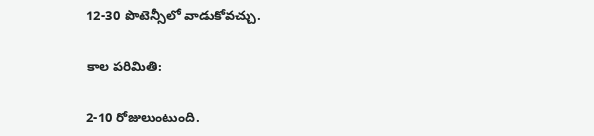12-30 పొటెన్సీలో వాడుకోవచ్చు.

కాల పరిమితి:

2-10 రోజులుంటుంది.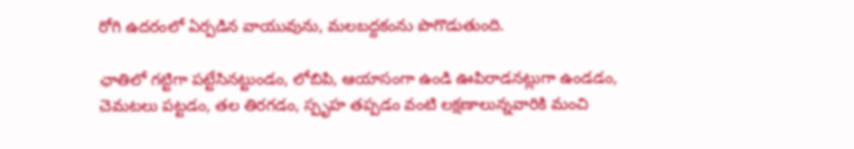రోగి ఉదరంలో ఏర్పడిన వాయువును, మలబద్దకంను పొగొడుతుంది.

ఛాతిలో గట్టిగా పట్టేసినట్టుండం, లోబిపి, ఆయాసంగా ఉండి ఊపిరాడనట్లుగా ఉండడం, చెమటలు పట్టడం, తల తిరగడం, స్పృహ తప్పడం వంటి లక్షణాలున్నవారికి మంచి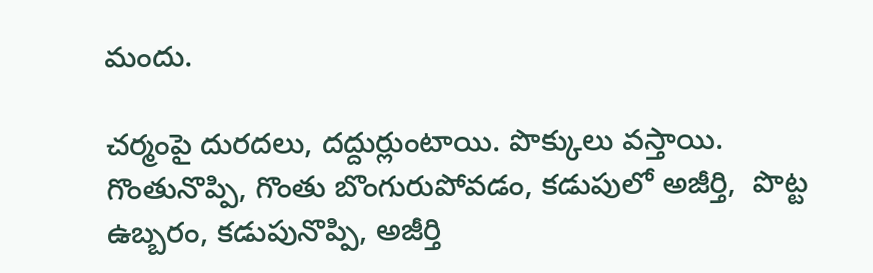మందు.

చర్మంపై దురదలు, దద్దుర్లుంటాయి. పొక్కులు వస్తాయి. గొంతునొప్పి, గొంతు బొంగురుపోవడం, కడుపులో అజీర్తి,  పొట్ట ఉబ్బరం, కడుపునొప్పి, అజీర్తి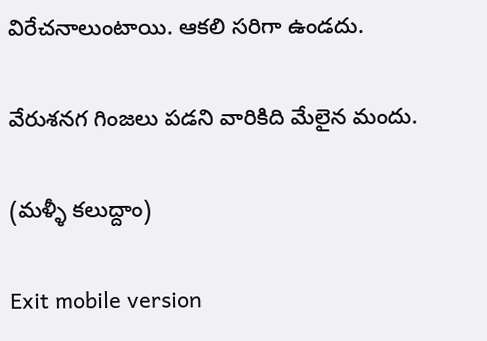విరేచనాలుంటాయి. ఆకలి సరిగా ఉండదు.

వేరుశనగ గింజలు పడని వారికిది మేలైన మందు.

(మళ్ళీ కలుద్దాం)

Exit mobile version